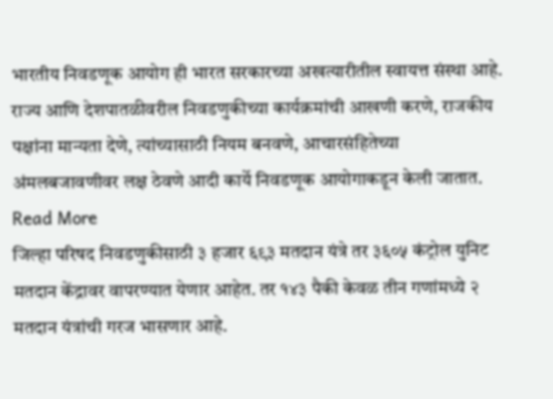भारतीय निवडणूक आयोग ही भारत सरकारच्या अखत्यारीतील स्वायत्त संस्था आहे. राज्य आणि देशपातळीवरील निवडणुकीच्या कार्यक्रमांची आखणी करणे, राजकीय पक्षांना मान्यता देणे, त्यांच्यासाठी नियम बनवणे, आचारसंहितेच्या अंमलबजावणीवर लक्ष ठेवणे आदी कार्ये निवडणूक आयोगाकडून केली जातात. Read More
जिल्हा परिषद निवडणुकीसाठी ३ हजार ६९३ मतदान यंत्रे तर ३६०५ कंट्रोल युनिट मतदान केंद्रावर वापरण्यात येणार आहेत. तर १४३ पैकी केवळ तीन गणांमध्ये २ मतदान यंत्रांची गरज भासणार आहे.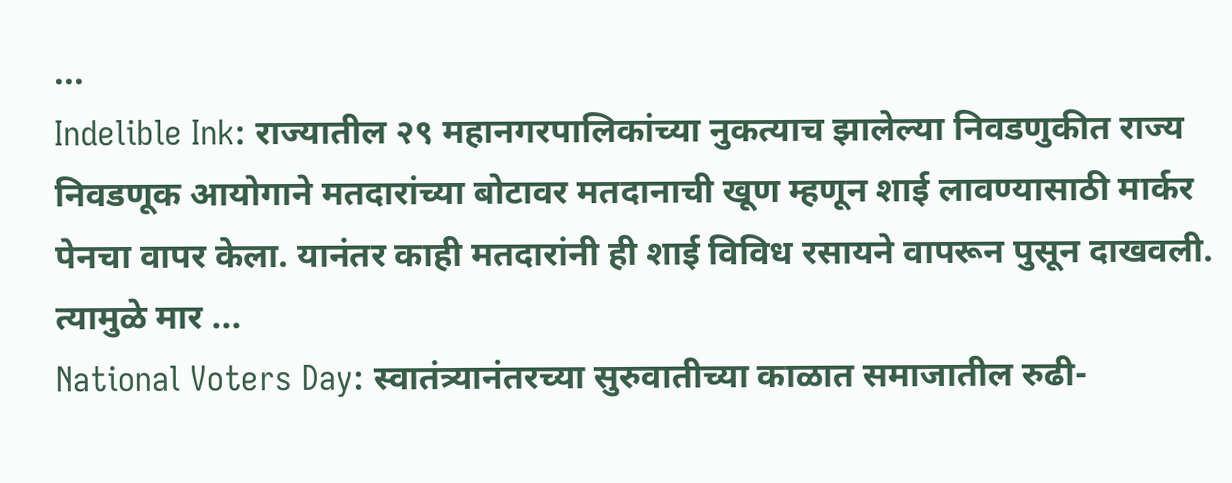...
Indelible Ink: राज्यातील २९ महानगरपालिकांच्या नुकत्याच झालेल्या निवडणुकीत राज्य निवडणूक आयोगाने मतदारांच्या बोटावर मतदानाची खूण म्हणून शाई लावण्यासाठी मार्कर पेनचा वापर केला. यानंतर काही मतदारांनी ही शाई विविध रसायने वापरून पुसून दाखवली. त्यामुळे मार ...
National Voters Day: स्वातंत्र्यानंतरच्या सुरुवातीच्या काळात समाजातील रुढी-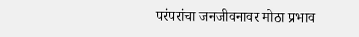परंपरांचा जनजीवनावर मोठा प्रभाव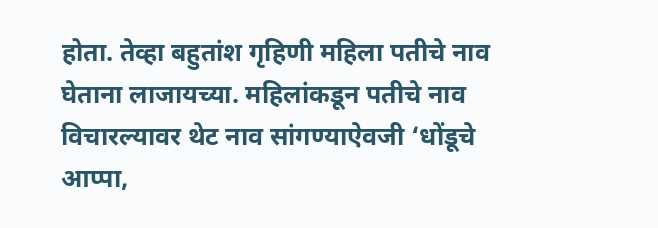होता. तेव्हा बहुतांश गृहिणी महिला पतीचे नाव घेताना लाजायच्या. महिलांकडून पतीचे नाव विचारल्यावर थेट नाव सांगण्याऐवजी ‘धोंडूचे आप्पा,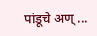पांडूचे अण् ...